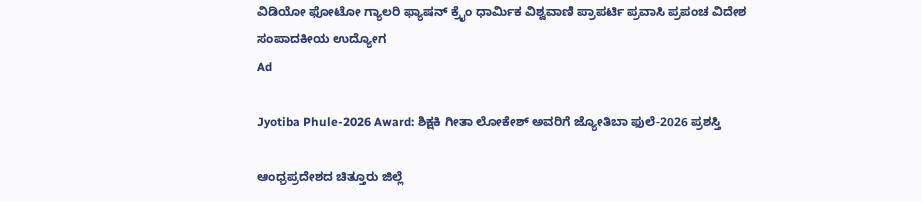ವಿಡಿಯೋ ಫೋಟೋ ಗ್ಯಾಲರಿ ಫ್ಯಾಷನ್ ಕ್ರೈಂ ಧಾರ್ಮಿಕ ವಿಶ್ವವಾಣಿ ಪ್ರಾಪರ್ಟಿ ಪ್ರವಾಸಿ ಪ್ರಪಂಚ ವಿದೇಶ ಸಂಪಾದಕೀಯ ಉದ್ಯೋಗ
Ad

Jyotiba Phule-2026 Award: ಶಿಕ್ಷಕಿ ಗೀತಾ ಲೋಕೇಶ್ ಅವರಿಗೆ ಜ್ಯೋತಿಬಾ ಫುಲೆ-2026 ಪ್ರಶಸ್ತಿ

ಆಂಧ್ರಪ್ರದೇಶದ ಚಿತ್ತೂರು ಜಿಲ್ಲೆ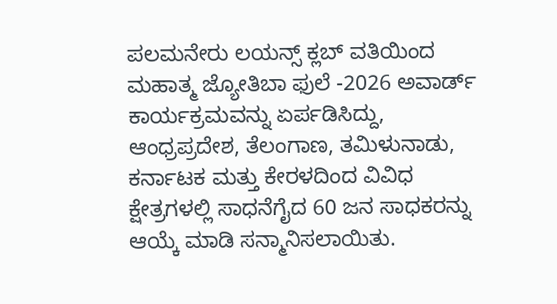ಪಲಮನೇರು ಲಯನ್ಸ್ ಕ್ಲಬ್ ವತಿಯಿಂದ ಮಹಾತ್ಮ ಜ್ಯೋತಿಬಾ ಫುಲೆ -2026 ಅವಾರ್ಡ್ ಕಾರ್ಯಕ್ರಮವನ್ನು ಏರ್ಪಡಿಸಿದ್ದು, ಆಂಧ್ರಪ್ರದೇಶ, ತೆಲಂಗಾಣ, ತಮಿಳುನಾಡು, ಕರ್ನಾಟಕ ಮತ್ತು ಕೇರಳದಿಂದ ವಿವಿಧ ಕ್ಷೇತ್ರಗಳಲ್ಲಿ ಸಾಧನೆಗೈದ 60 ಜನ ಸಾಧಕರನ್ನು ಆಯ್ಕೆ ಮಾಡಿ ಸನ್ಮಾನಿಸಲಾಯಿತು.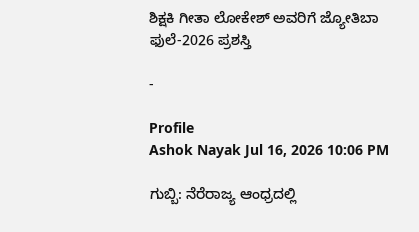ಶಿಕ್ಷಕಿ ಗೀತಾ ಲೋಕೇಶ್ ಅವರಿಗೆ ಜ್ಯೋತಿಬಾ ಫುಲೆ-2026 ಪ್ರಶಸ್ತಿ

-

Profile
Ashok Nayak Jul 16, 2026 10:06 PM

ಗುಬ್ಬಿ: ನೆರೆರಾಜ್ಯ ಆಂಧ್ರದಲ್ಲಿ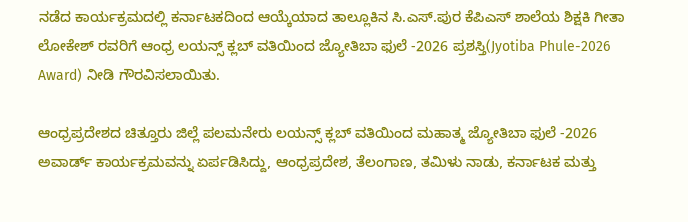ನಡೆದ ಕಾರ್ಯಕ್ರಮದಲ್ಲಿ ಕರ್ನಾಟಕದಿಂದ ಆಯ್ಕೆಯಾದ ತಾಲ್ಲೂಕಿನ ಸಿ.ಎಸ್.ಪುರ ಕೆಪಿಎಸ್ ಶಾಲೆಯ ಶಿಕ್ಷಕಿ ಗೀತಾ ಲೋಕೇಶ್ ರವರಿಗೆ ಆಂಧ್ರ ಲಯನ್ಸ್ ಕ್ಲಬ್ ವತಿಯಿಂದ ಜ್ಯೋತಿಬಾ ಫುಲೆ -2026 ಪ್ರಶಸ್ತಿ(Jyotiba Phule-2026 Award) ನೀಡಿ ಗೌರವಿಸಲಾಯಿತು.

ಆಂಧ್ರಪ್ರದೇಶದ ಚಿತ್ತೂರು ಜಿಲ್ಲೆ ಪಲಮನೇರು ಲಯನ್ಸ್ ಕ್ಲಬ್ ವತಿಯಿಂದ ಮಹಾತ್ಮ ಜ್ಯೋತಿಬಾ ಫುಲೆ -2026 ಅವಾರ್ಡ್ ಕಾರ್ಯಕ್ರಮವನ್ನು ಏರ್ಪಡಿಸಿದ್ದು, ಆಂಧ್ರಪ್ರದೇಶ, ತೆಲಂಗಾಣ, ತಮಿಳು ನಾಡು, ಕರ್ನಾಟಕ ಮತ್ತು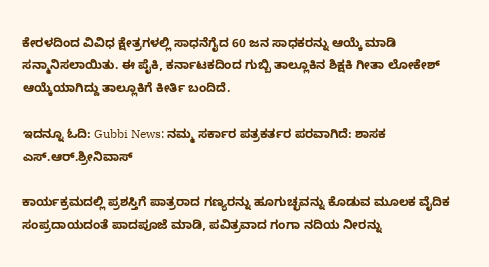ಕೇರಳದಿಂದ ವಿವಿಧ ಕ್ಷೇತ್ರಗಳಲ್ಲಿ ಸಾಧನೆಗೈದ 60 ಜನ ಸಾಧಕರನ್ನು ಆಯ್ಕೆ ಮಾಡಿ ಸನ್ಮಾನಿಸಲಾಯಿತು. ಈ ಪೈಕಿ, ಕರ್ನಾಟಕದಿಂದ ಗುಬ್ಬಿ ತಾಲ್ಲೂಕಿನ ಶಿಕ್ಷಕಿ ಗೀತಾ ಲೋಕೇಶ್ ಆಯ್ಕೆಯಾಗಿದ್ದು ತಾಲ್ಲೂಕಿಗೆ ಕೀರ್ತಿ ಬಂದಿದೆ.

ಇದನ್ನೂ ಓದಿ: Gubbi News: ನಮ್ಮ ಸರ್ಕಾರ ಪತ್ರಕರ್ತರ ಪರವಾಗಿದೆ: ಶಾಸಕ‌ ಎಸ್.ಆರ್.ಶ್ರೀನಿವಾಸ್

ಕಾರ್ಯಕ್ರಮದಲ್ಲಿ ಪ್ರಶಸ್ತಿಗೆ ಪಾತ್ರರಾದ ಗಣ್ಯರನ್ನು ಹೂಗುಚ್ಛವನ್ನು ಕೊಡುವ ಮೂಲಕ ವೈದಿಕ ಸಂಪ್ರದಾಯದಂತೆ ಪಾದಪೂಜೆ ಮಾಡಿ, ಪವಿತ್ರವಾದ ಗಂಗಾ ನದಿಯ ನೀರನ್ನು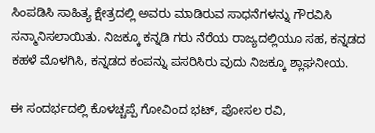ಸಿಂಪಡಿಸಿ ಸಾಹಿತ್ಯ ಕ್ಷೇತ್ರದಲ್ಲಿ ಅವರು ಮಾಡಿರುವ ಸಾಧನೆಗಳನ್ನು ಗೌರವಿಸಿ ಸನ್ಮಾನಿಸಲಾಯಿತು. ನಿಜಕ್ಕೂ ಕನ್ನಡಿ ಗರು ನೆರೆಯ ರಾಜ್ಯದಲ್ಲಿಯೂ ಸಹ, ಕನ್ನಡದ ಕಹಳೆ ಮೊಳಗಿಸಿ, ಕನ್ನಡದ ಕಂಪನ್ನು ಪಸರಿಸಿರು ವುದು ನಿಜಕ್ಕೂ ಶ್ಲಾಘನೀಯ.

ಈ ಸಂದರ್ಭದಲ್ಲಿ ಕೊಳಚ್ಚಪ್ಪೆ ಗೋವಿಂದ ಭಟ್, ಪೋಸಲ ರವಿ,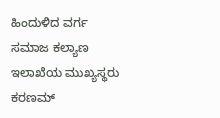ಹಿಂದುಳಿದ ವರ್ಗ ಸಮಾಜ ಕಲ್ಯಾಣ ಇಲಾಖೆಯ ಮುಖ್ಯಸ್ಥರು ಕರಣಮ್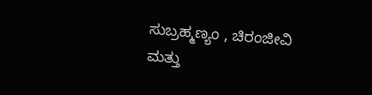ಸುಬ್ರಹ್ಮಣ್ಯಂ , ಚಿರಂಜೀವಿ ಮತ್ತು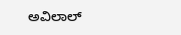ಅವಿಲಾಲ್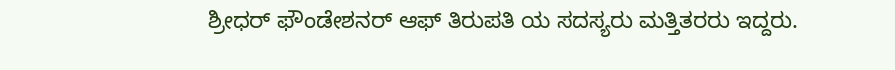ಶ್ರೀಧರ್ ಫೌಂಡೇಶನರ್ ಆಫ್ ತಿರುಪತಿ ಯ ಸದಸ್ಯರು ಮತ್ತಿತರರು ಇದ್ದರು.